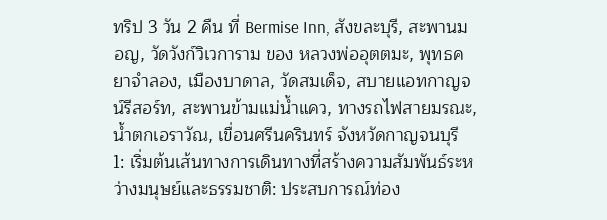ทริป 3 วัน 2 คืน ที่ Bermise Inn, สังขละบุรี, สะพานมอญ, วัดวังก์วิเวการาม ของ หลวงพ่ออุตตมะ, พุทธคยาจำลอง, เมืองบาดาล, วัดสมเด็จ, สบายแอทกาญจน์รีสอร์ท, สะพานข้ามแม่น้ำแคว, ทางรถไฟสายมรณะ, น้ำตกเอราวัณ, เขื่อนศรีนครินทร์ จังหวัดกาญจนบุรี
1: เริ่มต้นเส้นทางการเดินทางที่สร้างความสัมพันธ์ระหว่างมนุษย์และธรรมชาติ: ประสบการณ์ท่อง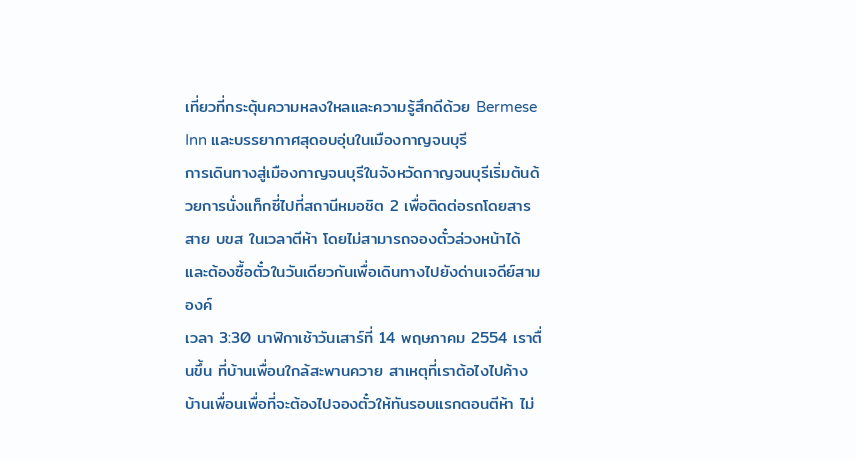เที่ยวที่กระตุ้นความหลงใหลและความรู้สึกดีด้วย Bermese Inn และบรรยากาศสุดอบอุ่นในเมืองกาญจนบุรี
การเดินทางสู่เมืองกาญจนบุรีในจังหวัดกาญจนบุรีเริ่มต้นด้วยการนั่งแท็กซี่ไปที่สถานีหมอชิต 2 เพื่อติดต่อรถโดยสารสาย บขส ในเวลาตีห้า โดยไม่สามารถจองตั๋วล่วงหน้าได้ และต้องซื้อตั๋วในวันเดียวกันเพื่อเดินทางไปยังด่านเจดีย์สามองค์
เวลา 3:30 นาฬิกาเช้าวันเสาร์ที่ 14 พฤษภาคม 2554 เราตื่นขึ้น ที่บ้านเพื่อนใกล้สะพานควาย สาเหตุที่เราต้อไงไปค้างบ้านเพื่อนเพื่อที่จะต้องไปจองตั๋วให้ทันรอบแรกตอนตีห้า ไม่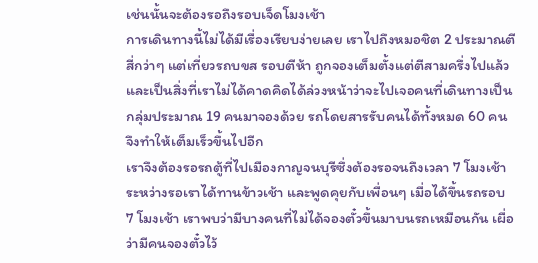เช่นนั้นจะต้องรอถึงรอบเจ็ดโมงเช้า
การเดินทางนี้ไม่ได้มีเรื่องเรียบง่ายเลย เราไปถึงหมอชิต 2 ประมาณตีสี่กว่าๆ แต่เที่ยวรถบขส รอบตีห้า ถูกจองเต็มตั้งแต่ตีสามครึ่งไปแล้ว และเป็นสิ่งที่เราไม่ได้คาดคิดได้ล่วงหน้าว่าจะไปเจอคนที่เดินทางเป็นกลุ่มประมาณ 19 คนมาจองด้วย รถโดยสารรับคนได้ทั้งหมด 60 คน จึงทำให้เต็มเร็วขึ้นไปอีก
เราจึงต้องรอรถตู้ที่ไปเมืองกาญจนบุรีซึ่งต้องรอจนถึงเวลา 7 โมงเช้า ระหว่างรอเราได้ทานข้าวเช้า และพูดคุยกับเพื่อนๆ เมื่อได้ขึ้นรถรอบ 7 โมงเช้า เราพบว่ามีบางคนที่ไม่ได้จองตั๋วขึ้นมาบนรถเหมือนกัน เผื่อว่ามีคนจองตั๋วไว้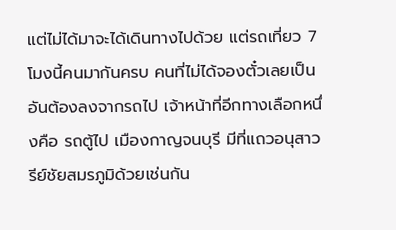แต่ไม่ได้มาจะได้เดินทางไปด้วย แต่รถเที่ยว 7 โมงนี้คนมากันครบ คนที่ไม่ได้จองตั๋วเลยเป็นอันต้องลงจากรถไป เจ้าหน้าที่อีกทางเลือกหนึ่งคือ รถตู้ไป เมืองกาญจนบุรี มีที่แถวอนุสาวรีย์ชัยสมรภูมิด้วยเช่นกัน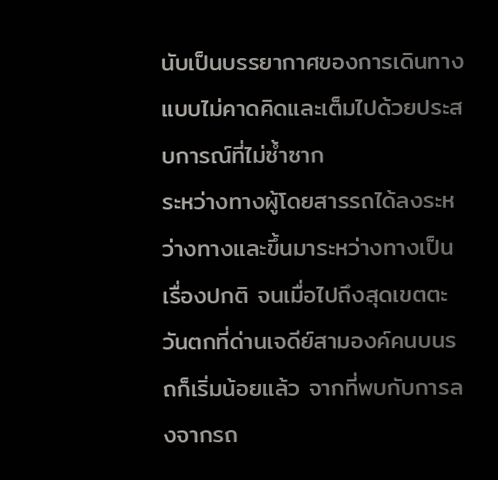นับเป็นบรรยากาศของการเดินทางแบบไม่คาดคิดและเต็มไปด้วยประสบการณ์ที่ไม่ซ้ำซาก
ระหว่างทางผู้โดยสารรถได้ลงระหว่างทางและขึ้นมาระหว่างทางเป็นเรื่องปกติ จนเมื่อไปถึงสุดเขตตะวันตกที่ด่านเจดีย์สามองค์คนบนรถก็เริ่มน้อยแล้ว จากที่พบกับการลงจากรถ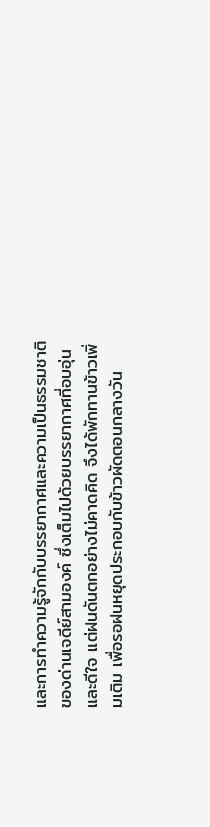และการทำความรู้จักกับบรรยากาศและความเป็นธรรมชาติของด่านเจดีย์สามองค์ ซึ่งเต็มไปด้วยบรรยากาศที่อบอุ่นและดีใจ แต่ฝนดันตกอย่างไม่คาดคิด จึงได้พักทานข้าวเพิ่มเติม เพื่อรอฝนหยุดประกอบกับข้าวผัดตอนกลางวัน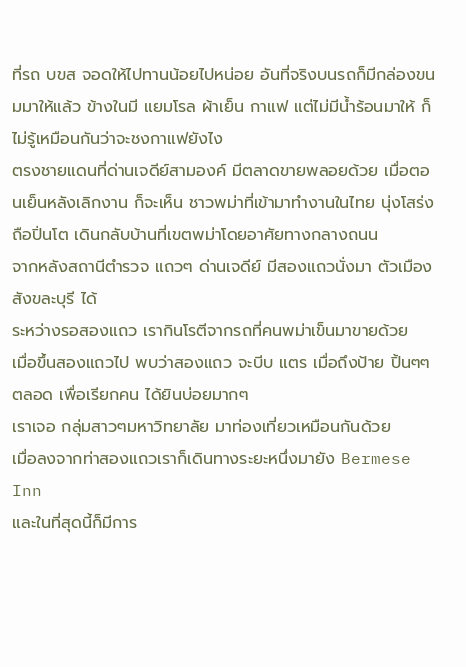ที่รถ บขส จอดให้ไปทานน้อยไปหน่อย อันที่จริงบนรถก็มีกล่องขนมมาให้แล้ว ข้างในมี แยมโรล ผ้าเย็น กาแฟ แต่ไม่มีน้ำร้อนมาให้ ก็ไม่รู้เหมือนกันว่าจะชงกาแฟยังไง
ตรงชายแดนที่ด่านเจดีย์สามองค์ มีตลาดขายพลอยด้วย เมื่อตอนเย็นหลังเลิกงาน ก็จะเห็น ชาวพม่าที่เข้ามาทำงานในไทย นุ่งโสร่ง ถือปิ่นโต เดินกลับบ้านที่เขตพม่าโดยอาศัยทางกลางถนน
จากหลังสถานีตำรวจ แถวๆ ด่านเจดีย์ มีสองแถวนั่งมา ตัวเมือง สังขละบุรี ได้
ระหว่างรอสองแถว เรากินโรตีจากรถที่คนพม่าเข็นมาขายด้วย
เมื่อขึ้นสองแถวไป พบว่าสองแถว จะบีบ แตร เมื่อถึงป้าย ปิ้นๆๆ ตลอด เพื่อเรียกคน ได้ยินบ่อยมากๆ
เราเจอ กลุ่มสาวๆมหาวิทยาลัย มาท่องเที่ยวเหมือนกันด้วย
เมื่อลงจากท่าสองแถวเราก็เดินทางระยะหนึ่งมายัง Bermese Inn
และในที่สุดนี้ก็มีการ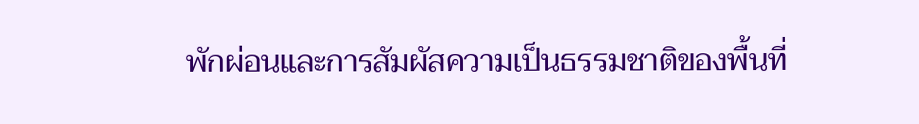พักผ่อนและการสัมผัสความเป็นธรรมชาติของพื้นที่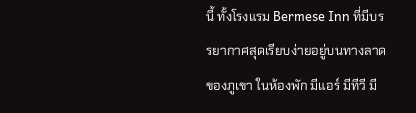นี้ ทั้งโรงแรม Bermese Inn ที่มีบรรยากาศสุดเรียบง่ายอยู่บนทางลาดของภูเขา ในห้องพัก มีแอร์ มีทีวี มี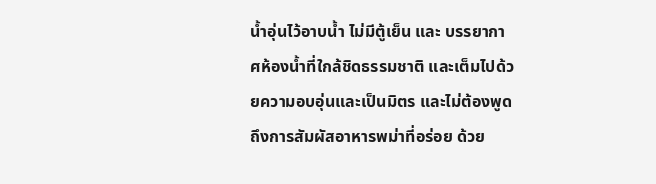น้ำอุ่นไว้อาบน้ำ ไม่มีตู้เย็น และ บรรยากาศห้องน้ำที่ใกล้ชิดธรรมชาติ และเต็มไปด้วยความอบอุ่นและเป็นมิตร และไม่ต้องพูดถึงการสัมผัสอาหารพม่าที่อร่อย ด้วย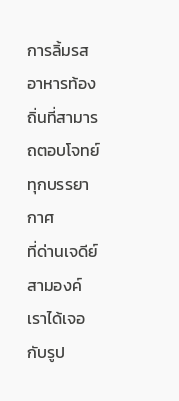การลิ้มรสอาหารท้องถิ่นที่สามารถตอบโจทย์ทุกบรรยากาศ
ที่ด่านเจดีย์สามองค์ เราได้เจอกับรูป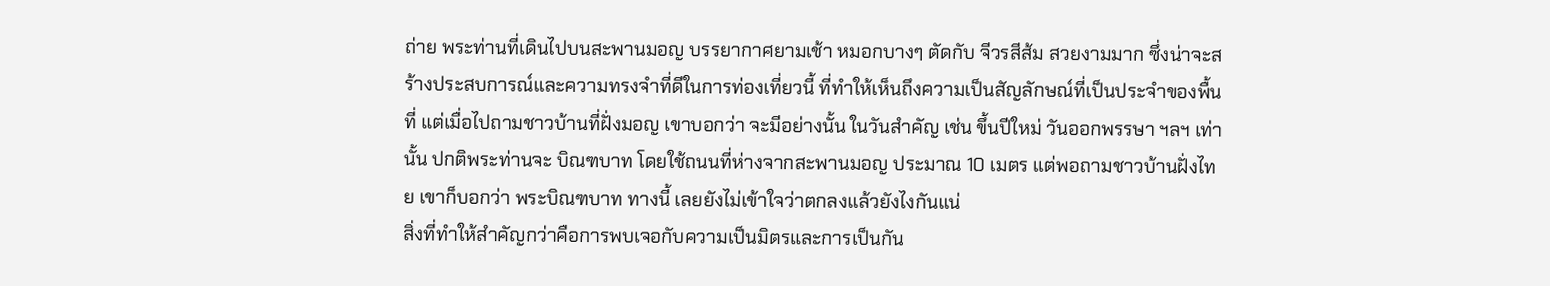ถ่าย พระท่านที่เดินไปบนสะพานมอญ บรรยากาศยามเช้า หมอกบางๆ ตัดกับ จีวรสีส้ม สวยงามมาก ซึ่งน่าจะสร้างประสบการณ์และความทรงจำที่ดีในการท่องเที่ยวนี้ ที่ทำให้เห็นถึงความเป็นสัญลักษณ์ที่เป็นประจำของพื้นที่ แต่เมื่อไปถามชาวบ้านที่ฝั่งมอญ เขาบอกว่า จะมีอย่างนั้น ในวันสำคัญ เช่น ขึ้นปีใหม่ วันออกพรรษา ฯลฯ เท่านั้น ปกติพระท่านจะ บิณฑบาท โดยใช้ถนนที่ห่างจากสะพานมอญ ประมาณ 10 เมตร แต่พอถามชาวบ้านฝั่งไทย เขาก็บอกว่า พระบิณฑบาท ทางนี้ เลยยังไม่เข้าใจว่าตกลงแล้วยังไงกันแน่
สิ่งที่ทำให้สำคัญกว่าคือการพบเจอกับความเป็นมิตรและการเป็นกัน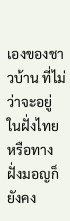เองของชาวบ้าน ที่ไม่ว่าจะอยู่ในฝั่งไทยหรือทางฝั่งมอญก็ยังคง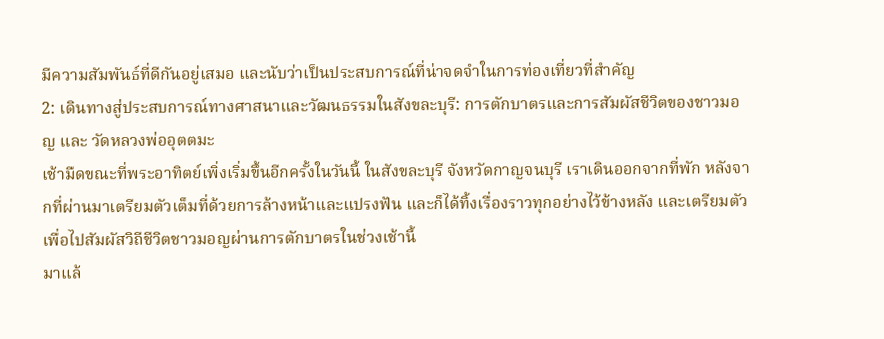มีความสัมพันธ์ที่ดีกันอยู่เสมอ และนับว่าเป็นประสบการณ์ที่น่าจดจำในการท่องเที่ยวที่สำคัญ
2: เดินทางสู่ประสบการณ์ทางศาสนาและวัฒนธรรมในสังขละบุรี: การตักบาตรและการสัมผัสชีวิตของชาวมอญ และ วัดหลวงพ่ออุตตมะ
เช้ามืดขณะที่พระอาทิตย์เพิ่งเริ่มขึ้นอีกครั้งในวันนี้ ในสังขละบุรี จังหวัดกาญจนบุรี เราเดินออกจากที่พัก หลังจากที่ผ่านมาเตรียมตัวเต็มที่ด้วยการล้างหน้าและแปรงฟัน และก็ได้ทิ้งเรื่องราวทุกอย่างไว้ข้างหลัง และเตรียมตัวเพื่อไปสัมผัสวิถีชีวิตชาวมอญผ่านการตักบาตรในช่วงเช้านี้
มาแล้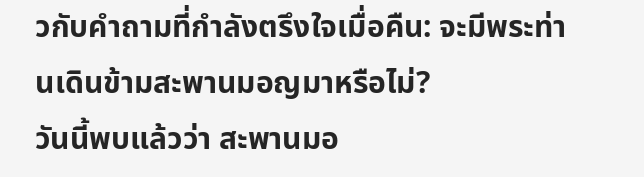วกับคำถามที่กำลังตรึงใจเมื่อคืน: จะมีพระท่านเดินข้ามสะพานมอญมาหรือไม่?
วันนี้พบแล้วว่า สะพานมอ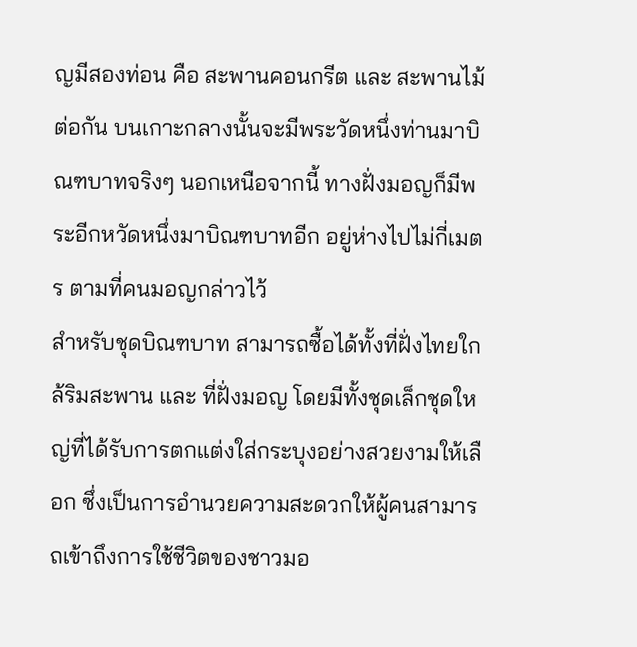ญมีสองท่อน คือ สะพานคอนกรีต และ สะพานไม้ ต่อกัน บนเกาะกลางนั้นจะมีพระวัดหนึ่งท่านมาบิณฑบาทจริงๆ นอกเหนือจากนี้ ทางฝั่งมอญก็มีพระอีกหวัดหนึ่งมาบิณฑบาทอีก อยู่ห่างไปไม่กี่เมตร ตามที่คนมอญกล่าวไว้
สำหรับชุดบิณฑบาท สามารถซื้อได้ทั้งที่ฝั่งไทยใกล้ริมสะพาน และ ที่ฝั่งมอญ โดยมีทั้งชุดเล็กชุดใหญ่ที่ได้รับการตกแต่งใส่กระบุงอย่างสวยงามให้เลือก ซึ่งเป็นการอำนวยความสะดวกให้ผู้คนสามารถเข้าถึงการใช้ชีวิตของชาวมอ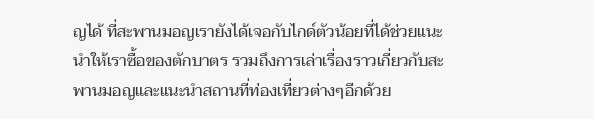ญได้ ที่สะพานมอญเรายังได้เจอกับไกด์ตัวน้อยที่ได้ช่วยแนะนำให้เราซื้อของตักบาตร รวมถึงการเล่าเรื่องราวเกี่ยวกับสะพานมอญและแนะนำสถานที่ท่องเที่ยวต่างๆอีกด้วย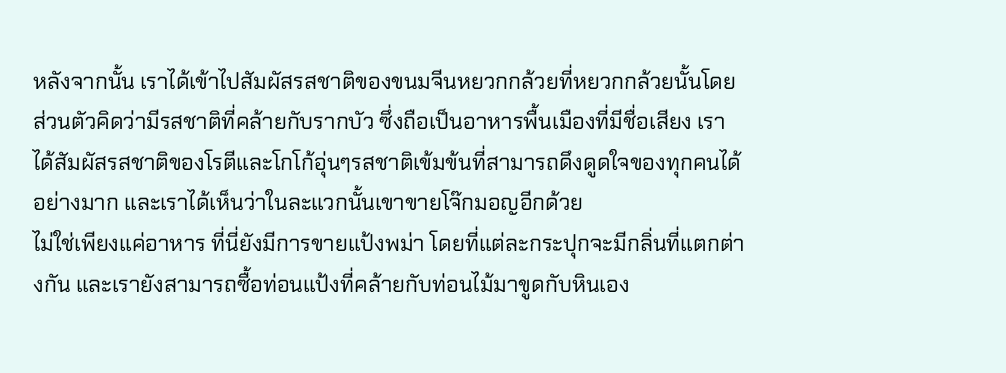หลังจากนั้น เราได้เข้าไปสัมผัสรสชาติของขนมจีนหยวกกล้วยที่หยวกกล้วยนั้นโดยส่วนตัวคิดว่ามีรสชาติที่คล้ายกับรากบัว ซึ่งถือเป็นอาหารพื้นเมืองที่มีชื่อเสียง เราได้สัมผัสรสชาติของโรตีและโกโก้อุ่นๆรสชาติเข้มข้นที่สามารถดึงดูดใจของทุกคนได้อย่างมาก และเราได้เห็นว่าในละแวกนั้นเขาขายโจ๊กมอญอีกด้วย
ไม่ใช่เพียงแค่อาหาร ที่นี่ยังมีการขายแป้งพม่า โดยที่แต่ละกระปุกจะมีกลิ่นที่แตกต่างกัน และเรายังสามารถซื้อท่อนแป้งที่คล้ายกับท่อนไม้มาขูดกับหินเอง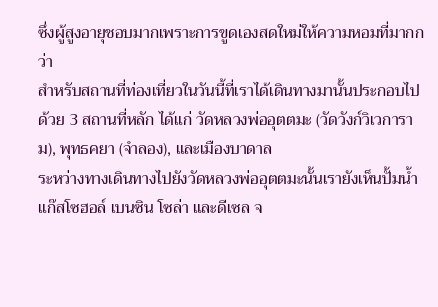ซึ่งผู้สูงอายุชอบมากเพราะการขูดเองสดใหม่ให้ความหอมที่มากกว่า
สำหรับสถานที่ท่องเที่ยวในวันนี้ที่เราได้เดินทางมานั้นประกอบไปด้วย 3 สถานที่หลัก ได้แก่ วัดหลวงพ่ออุตตมะ (วัดวังก์วิเวการาม), พุทธคยา (จำลอง), และเมืองบาดาล
ระหว่างทางเดินทางไปยังวัดหลวงพ่ออุตตมะนั้นเรายังเห็นปั้มน้ำแก๊สโซฮอล์ เบนซิน โซล่า และดีเซล จ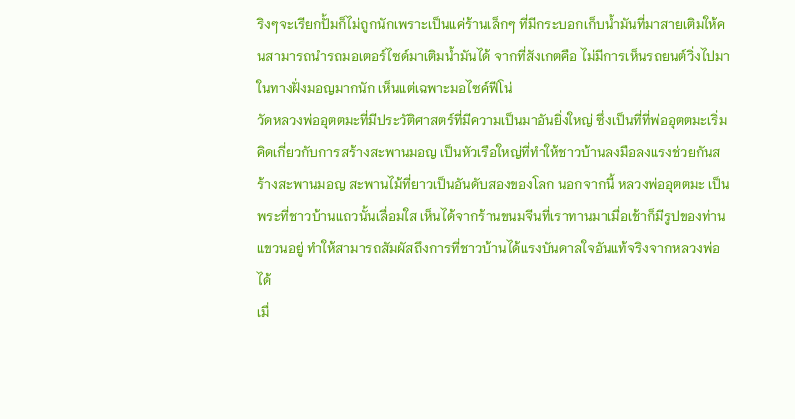ริงๆจะเรียกปั้มก็ไม่ถูกนักเพราะเป็นแค่ร้านเล็กๆ ที่มีกระบอกเก็บน้ำมันที่มาสายเติมให้คนสามารถนำรถมอเตอร์ไซด์มาเติมน้ำมันได้ จากที่สังเกตคือ ไม่มีการเห็นรถยนต์วิ่งไปมาในทางฝั่งมอญมากนัก เห็นแต่เฉพาะมอไซค์ฟีโน่
วัดหลวงพ่ออุตตมะที่มีประวัติศาสตร์ที่มีความเป็นมาอันยิ่งใหญ่ ซึ่งเป็นที่ที่พ่ออุตตมะเริ่มคิดเกี่ยวกับการสร้างสะพานมอญ เป็นหัวเรือใหญ่ที่ทำให้ชาวบ้านลงมือลงแรงช่วยกันสร้างสะพานมอญ สะพานไม้ที่ยาวเป็นอันดับสองของโลก นอกจากนี้ หลวงพ่ออุตตมะ เป็นพระที่ชาวบ้านแถวนั้นเลื่อมใส เห็นได้จากร้านขนมจีนที่เราทานมาเมื่อเช้าก็มีรูปของท่านแขวนอยู่ ทำให้สามารถสัมผัสถึงการที่ชาวบ้านได้แรงบันดาลใจอันแท้จริงจากหลวงพ่อได้
เมื่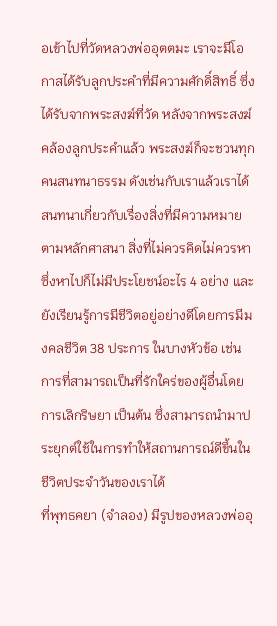อเข้าไปที่วัดหลวงพ่ออุตตมะ เราจะมีโอกาสได้รับลูกประคำที่มีความศักดิ์สิทธิ์ ซึ่งได้รับจากพระสงฆ์ที่วัด หลังจากพระสงฆ์คล้องลูกประคำแล้ว พระสงฆ์ก็จะชวนทุกคนสนทนาธรรม ดังเช่นกับเราแล้วเราได้สนทนาเกี่ยวกับเรื่องสิ่งที่มีความหมายตามหลักศาสนา สิ่งที่ไม่ควรคิดไม่ควรหาซึ่งหาไปก็ไม่มีประโยชน์อะไร 4 อย่าง และยังเรียนรู้การมีชีวิตอยู่อย่างดีโดยการมีมงคลชีวิต 38 ประการ ในบางหัวข้อ เช่น การที่สามารถเป็นที่รักใคร่ของผู้อื่นโดยการเลิกริษยา เป็นต้น ซึ่งสามารถนำมาประยุกต์ใช้ในการทำให้สถานการณ์ดีขึ้นในชีวิตประจำวันของเราได้
ที่พุทธคยา (จำลอง) มีรูปของหลวงพ่ออุ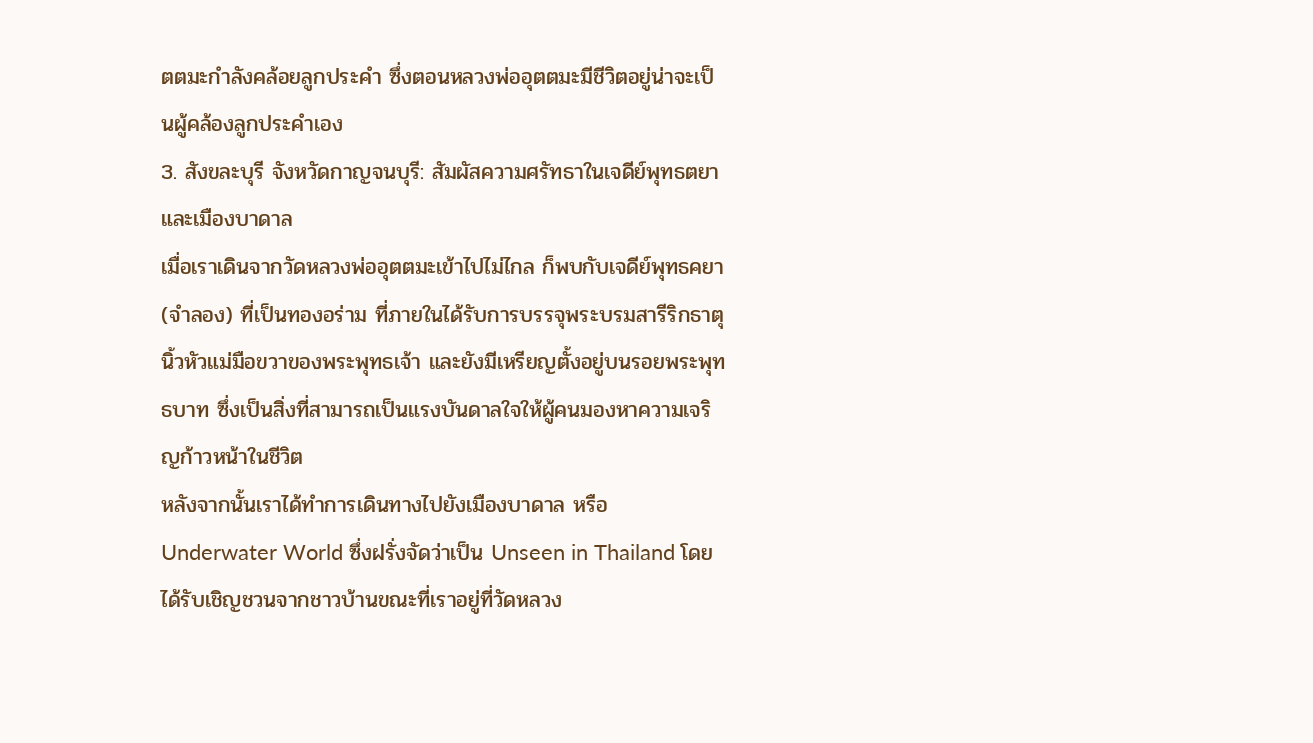ตตมะกำลังคล้อยลูกประคำ ซึ่งตอนหลวงพ่ออุตตมะมีชีวิตอยู่น่าจะเป็นผู้คล้องลูกประคำเอง
3. สังขละบุรี จังหวัดกาญจนบุรี: สัมผัสความศรัทธาในเจดีย์พุทธตยา และเมืองบาดาล
เมื่อเราเดินจากวัดหลวงพ่ออุตตมะเข้าไปไม่ไกล ก็พบกับเจดีย์พุทธคยา(จำลอง) ที่เป็นทองอร่าม ที่ภายในได้รับการบรรจุพระบรมสารีริกธาตุนิ้วหัวแม่มือขวาของพระพุทธเจ้า และยังมีเหรียญตั้งอยู่บนรอยพระพุทธบาท ซึ่งเป็นสิ่งที่สามารถเป็นแรงบันดาลใจให้ผู้คนมองหาความเจริญก้าวหน้าในชีวิต
หลังจากนั้นเราได้ทำการเดินทางไปยังเมืองบาดาล หรือ Underwater World ซึ่งฝรั่งจัดว่าเป็น Unseen in Thailand โดยได้รับเชิญชวนจากชาวบ้านขณะที่เราอยู่ที่วัดหลวง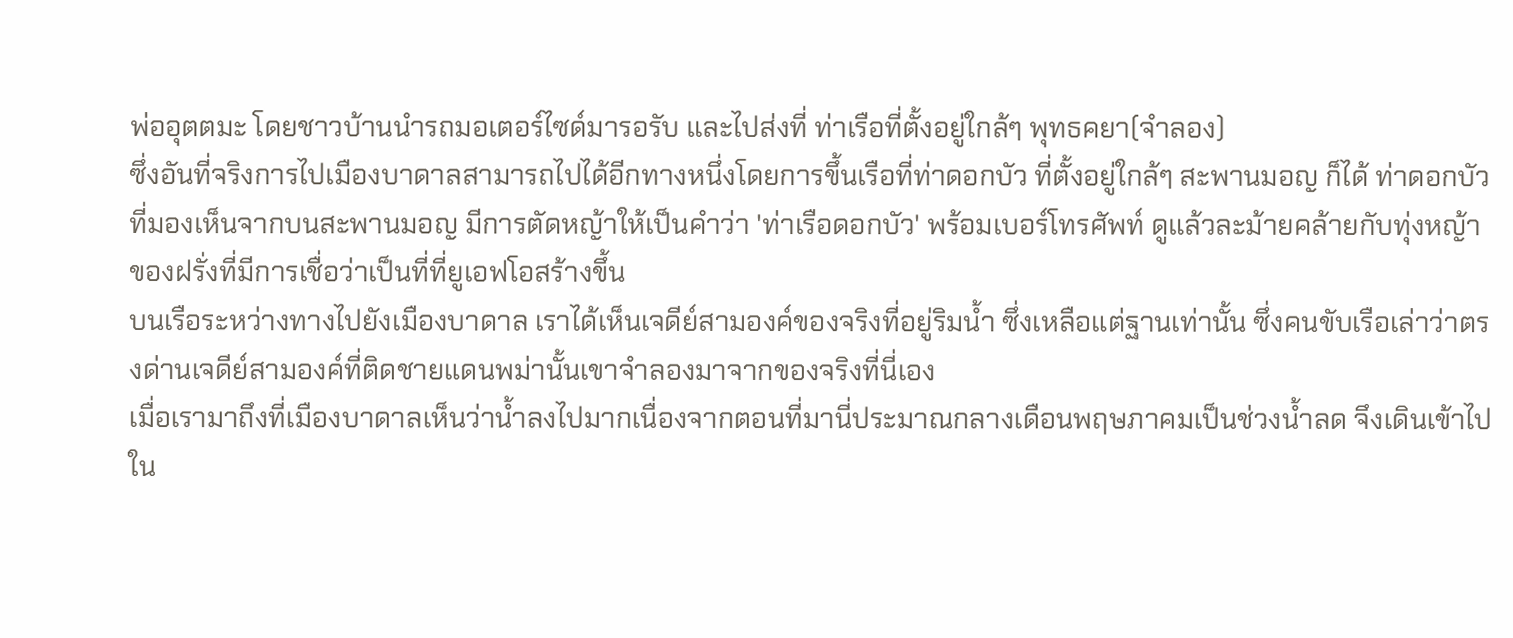พ่ออุตตมะ โดยชาวบ้านนำรถมอเตอร์ไซด์มารอรับ และไปส่งที่ ท่าเรือที่ตั้งอยู่ใกล้ๆ พุทธคยา(จำลอง)
ซึ่งอันที่จริงการไปเมืองบาดาลสามารถไปได้อีกทางหนึ่งโดยการขึ้นเรือที่ท่าดอกบัว ที่ตั้งอยู่ใกล้ๆ สะพานมอญ ก็ได้ ท่าดอกบัวที่มองเห็นจากบนสะพานมอญ มีการตัดหญ้าให้เป็นคำว่า 'ท่าเรือดอกบัว' พร้อมเบอร์โทรศัพท์ ดูแล้วละม้ายคล้ายกับทุ่งหญ้าของฝรั่งที่มีการเชื่อว่าเป็นที่ที่ยูเอฟโอสร้างขึ้น
บนเรือระหว่างทางไปยังเมืองบาดาล เราได้เห็นเจดีย์สามองค์ของจริงที่อยู่ริมน้ำ ซึ่งเหลือแต่ฐานเท่านั้น ซึ่งคนขับเรือเล่าว่าตรงด่านเจดีย์สามองค์ที่ติดชายแดนพม่านั้นเขาจำลองมาจากของจริงที่นี่เอง
เมื่อเรามาถึงที่เมืองบาดาลเห็นว่าน้ำลงไปมากเนื่องจากตอนที่มานี่ประมาณกลางเดือนพฤษภาคมเป็นช่วงน้ำลด จึงเดินเข้าไปใน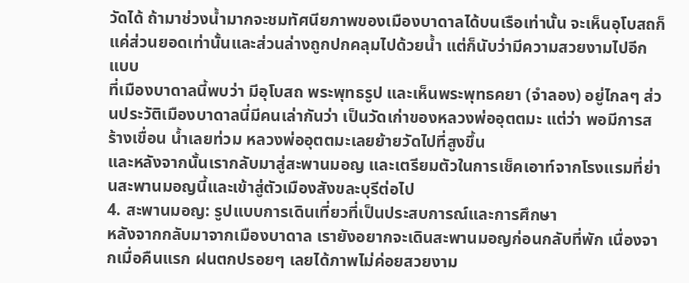วัดได้ ถ้ามาช่วงน้ำมากจะชมทัศนียภาพของเมืองบาดาลได้บนเรือเท่านั้น จะเห็นอุโบสถก็แค่ส่วนยอดเท่านั้นและส่วนล่างถูกปกคลุมไปด้วยน้ำ แต่ก็นับว่ามีความสวยงามไปอีกแบบ
ที่เมืองบาดาลนี้พบว่า มีอุโบสถ พระพุทธรูป และเห็นพระพุทธคยา (จำลอง) อยู่ไกลๆ ส่วนประวัติเมืองบาดาลนี่มีคนเล่ากันว่า เป็นวัดเก่าของหลวงพ่ออุตตมะ แต่ว่า พอมีการสร้างเขื่อน น้ำเลยท่วม หลวงพ่ออุตตมะเลยย้ายวัดไปที่สูงขึ้น
และหลังจากนั้นเรากลับมาสู่สะพานมอญ และเตรียมตัวในการเช็คเอาท์จากโรงแรมที่ย่านสะพานมอญนี้และเข้าสู่ตัวเมืองสังขละบุรีต่อไป
4. สะพานมอญ: รูปแบบการเดินเที่ยวที่เป็นประสบการณ์และการศึกษา
หลังจากกลับมาจากเมืองบาดาล เรายังอยากจะเดินสะพานมอญก่อนกลับที่พัก เนื่องจากเมื่อคืนแรก ฝนตกปรอยๆ เลยได้ภาพไม่ค่อยสวยงาม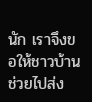นัก เราจึงขอให้ชาวบ้านช่วยไปส่ง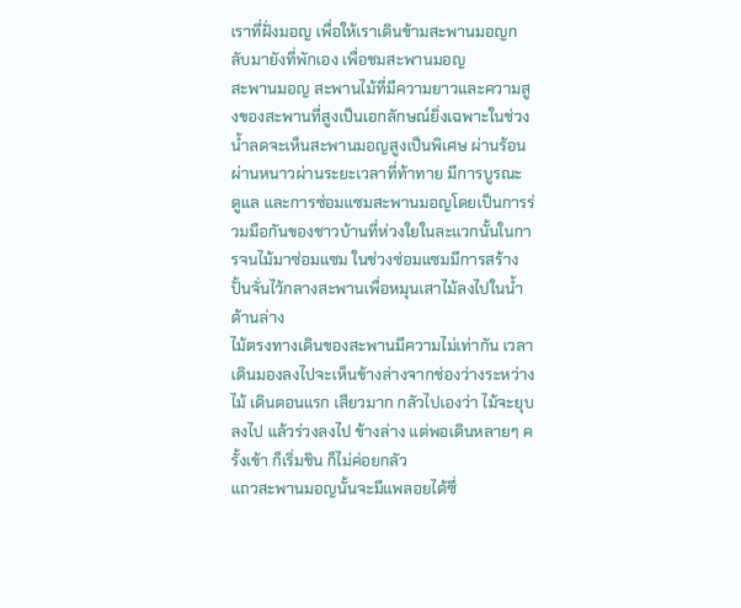เราที่ฝั่งมอญ เพื่อให้เราเดินข้ามสะพานมอญกลับมายังที่พักเอง เพื่อชมสะพานมอญ
สะพานมอญ สะพานไม้ที่มีความยาวและความสูงของสะพานที่สูงเป็นเอกลักษณ์ยิ่งเฉพาะในช่วงน้ำลดจะเห็นสะพานมอญสูงเป็นพิเศษ ผ่านร้อนผ่านหนาวผ่านระยะเวลาที่ท้าทาย มีการบูรณะ ดูแล และการซ่อมแซมสะพานมอญโดยเป็นการร่วมมือกันของชาวบ้านที่ห่วงใยในละแวกนั้นในการจนไม้มาซ่อมแซม ในช่วงซ่อมแซมมีการสร้างปั้นจั่นไว้กลางสะพานเพื่อหมุนเสาไม้ลงไปในน้ำด้านล่าง
ไม้ตรงทางเดินของสะพานมีความไม่เท่ากัน เวลาเดินมองลงไปจะเห็นข้างล่างจากช่องว่างระหว่างไม้ เดินตอนแรก เสียวมาก กลัวไปเองว่า ไม้จะยุบลงไป แล้วร่วงลงไป ข้างล่าง แต่พอเดินหลายๆ ครั้งเข้า ก็เริ่มชิน ก็ไม่ค่อยกลัว
แถวสะพานมอญนั้นจะมีแพลอยได้ซึ่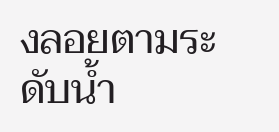งลอยตามระดับน้ำ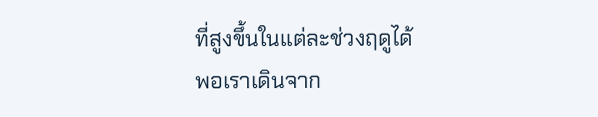ที่สูงขึ้นในแต่ละช่วงฤดูได้
พอเราเดินจาก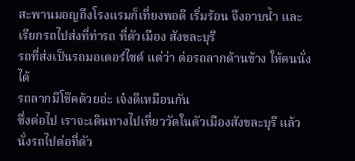สะพานมอญถึงโรงแรมก็เที่ยงพอดี เริ่มร้อน จึงอาบน้ำ และเรียกรถไปส่งที่ท่ารถ ที่ตัวเมือง สังขละบุรี
รถที่ส่งเป็นรถมอเตอร์ไซด์ แต่ว่า ต่อรถลากด้านข้าง ให้คนนั่งได้
รถลากมีโช๊คด้วยอ่ะ เจ๋งดีเหมือนกัน
ซึ่งต่อไป เราจะเดินทางไปเที่ยววัดในตัวเมืองสังขละบุรี แล้วนั่งรถไปต่อที่ตัว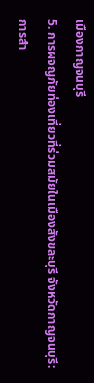เมืองกาญจนบุรี
5. การผจญภัยท่องเที่ยวที่ร่วมสมัยในเมืองสังขละบุรี จังหวัดกาญจนบุรี: การสำ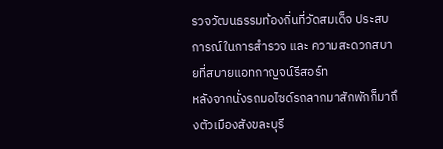รวจวัฒนธรรมท้องถิ่นที่วัดสมเด็จ ประสบการณ์ในการสำรวจ และ ความสะดวกสบายที่สบายแอทกาญจน์รีสอร์ท
หลังจากนั่งรถมอไซด์รถลากมาสักพักก็มาถึงตัวเมืองสังขละบุรี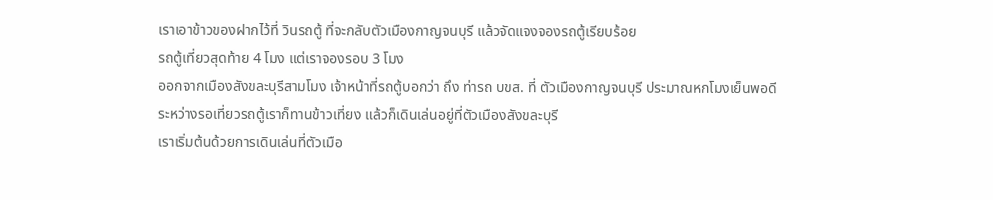เราเอาข้าวของฝากไว้ที่ วินรถตู้ ที่จะกลับตัวเมืองกาญจนบุรี แล้วจัดแจงจองรถตู้เรียบร้อย
รถตู้เที่ยวสุดท้าย 4 โมง แต่เราจองรอบ 3 โมง
ออกจากเมืองสังขละบุรีสามโมง เจ้าหน้าที่รถตู้บอกว่า ถึง ท่ารถ บขส. ที่ ตัวเมืองกาญจนบุรี ประมาณหกโมงเย็นพอดี
ระหว่างรอเที่ยวรถตู้เราก็ทานข้าวเที่ยง แล้วก็เดินเล่นอยู่ที่ตัวเมืองสังขละบุรี
เราเริ่มต้นด้วยการเดินเล่นที่ตัวเมือ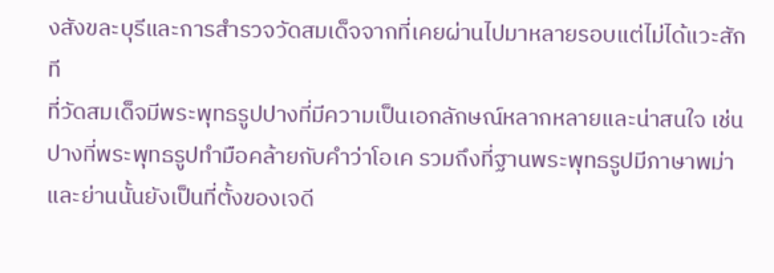งสังขละบุรีและการสำรวจวัดสมเด็จจากที่เคยผ่านไปมาหลายรอบแต่ไม่ได้แวะสักที
ที่วัดสมเด็จมีพระพุทธรูปปางที่มีความเป็นเอกลักษณ์หลากหลายและน่าสนใจ เช่น ปางที่พระพุทธรูปทำมือคล้ายกับคำว่าโอเค รวมถึงที่ฐานพระพุทธรูปมีภาษาพม่า และย่านนั้นยังเป็นที่ตั้งของเจดี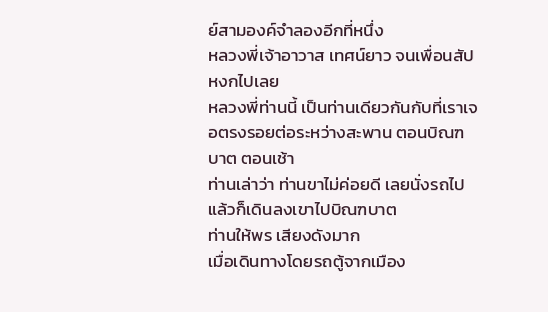ย์สามองค์จำลองอีกที่หนึ่ง
หลวงพี่เจ้าอาวาส เทศน์ยาว จนเพื่อนสัปหงกไปเลย
หลวงพี่ท่านนี้ เป็นท่านเดียวกันกับที่เราเจอตรงรอยต่อระหว่างสะพาน ตอนบิณฑบาต ตอนเช้า
ท่านเล่าว่า ท่านขาไม่ค่อยดี เลยนั่งรถไป แล้วก็เดินลงเขาไปบิณฑบาต
ท่านให้พร เสียงดังมาก
เมื่อเดินทางโดยรถตู้จากเมือง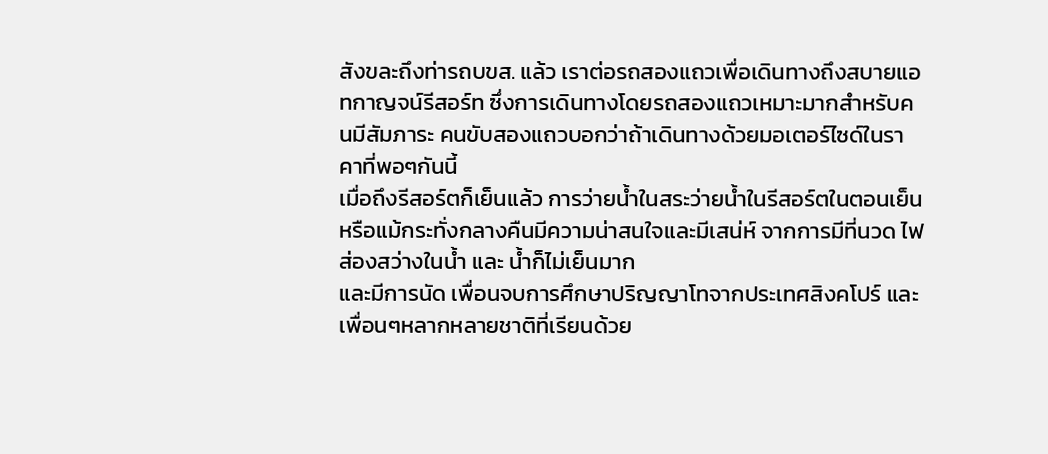สังขละถึงท่ารถบขส. แล้ว เราต่อรถสองแถวเพื่อเดินทางถึงสบายแอทกาญจน์รีสอร์ท ซึ่งการเดินทางโดยรถสองแถวเหมาะมากสำหรับคนมีสัมภาระ คนขับสองแถวบอกว่าถ้าเดินทางด้วยมอเตอร์ไซด์ในราคาที่พอๆกันนี้
เมื่อถึงรีสอร์ตก็เย็นแล้ว การว่ายน้ำในสระว่ายน้ำในรีสอร์ตในตอนเย็นหรือแม้กระทั่งกลางคืนมีความน่าสนใจและมีเสน่ห์ จากการมีที่นวด ไฟส่องสว่างในน้ำ และ น้ำก็ไม่เย็นมาก
และมีการนัด เพื่อนจบการศึกษาปริญญาโทจากประเทศสิงคโปร์ และเพื่อนๆหลากหลายชาติที่เรียนด้วย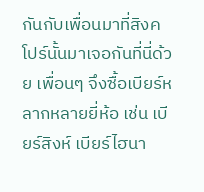กันกับเพื่อนมาที่สิงคโปร์นั้นมาเจอกันที่นี่ด้วย เพื่อนๆ จึงซื้อเบียร์หลากหลายยี่ห้อ เช่น เบียร์สิงห์ เบียร์ไฮนา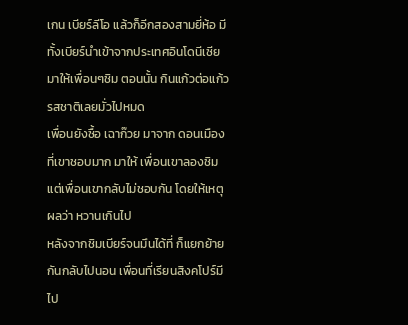เกน เบียร์ลีโอ แล้วก็อีกสองสามยี่ห้อ มีทั้งเบียร์นำเข้าจากประเทศอินโดนีเซีย มาให้เพื่อนๆชิม ตอนนั้น กินแก้วต่อแก้ว รสชาติเลยมั่วไปหมด
เพื่อนยังซื้อ เฉาก๊วย มาจาก ดอนเมือง ที่เขาชอบมาก มาให้ เพื่อนเขาลองชิม แต่เพื่อนเขากลับไม่ชอบกัน โดยให้เหตุผลว่า หวานเกินไป
หลังจากชิมเบียร์จนมึนได้ที่ ก็แยกย้ายกันกลับไปนอน เพื่อนที่เรียนสิงคโปร์มีไป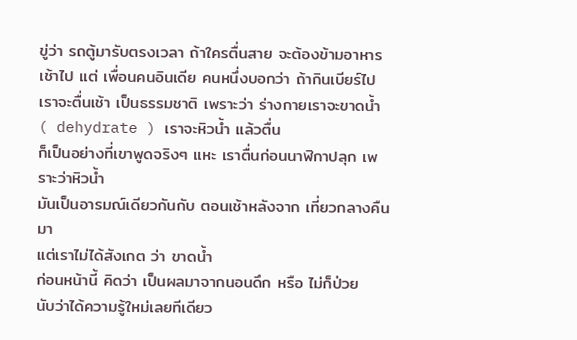ขู่ว่า รถตู้มารับตรงเวลา ถ้าใครตื่นสาย จะต้องข้ามอาหารเช้าไป แต่ เพื่อนคนอินเดีย คนหนึ่งบอกว่า ถ้ากินเบียร์ไป เราจะตื่นเช้า เป็นธรรมชาติ เพราะว่า ร่างกายเราจะขาดน้ำ ( dehydrate ) เราจะหิวน้ำ แล้วตื่น
ก็เป็นอย่างที่เขาพูดจริงๆ แหะ เราตื่นก่อนนาฬิกาปลุก เพราะว่าหิวน้ำ
มันเป็นอารมณ์เดียวกันกับ ตอนเช้าหลังจาก เที่ยวกลางคืน มา
แต่เราไม่ได้สังเกต ว่า ขาดน้ำ
ก่อนหน้านี้ คิดว่า เป็นผลมาจากนอนดึก หรือ ไม่ก็ป่วย
นับว่าได้ความรู้ใหม่เลยทีเดียว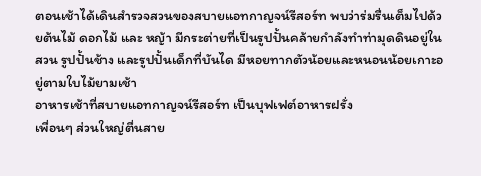ตอนเช้าได้เดินสำรวจสวนของสบายแอทกาญจน์รีสอร์ท พบว่าร่มรื่นเต็มไปด้วยต้นไม้ ดอกไม้ และ หญ้า มีกระต่ายที่เป็นรูปปั้นคล้ายกำลังทำท่ามุดดินอยู่ในสวน รูปปั้นช้าง และรูปปั้นเด็กที่บันได มีหอยทากตัวน้อยและหนอนน้อยเกาะอยู่ตามใบไม้ยามเช้า
อาหารเช้าที่สบายแอทกาญจน์รีสอร์ท เป็นบุฟเฟต์อาหารฝรั่ง
เพื่อนๆ ส่วนใหญ่ตื่นสาย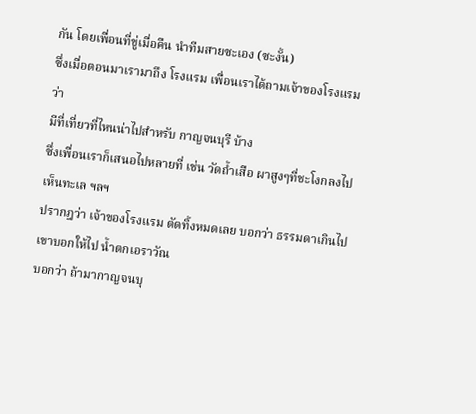กัน โดยเพื่อนที่ขู่เมื่อคืน นำทีมสายซะเอง (ซะงั้น)
ซึ่งเมื่อตอนมาเรามาถึง โรงแรม เพื่อนเราได้ถามเจ้าของโรงแรม ว่า
มีที่เที่ยวที่ไหนน่าไปสำหรับ กาญจนบุรี บ้าง
ซึ่งเพื่อนเราก็เสนอไปหลายที่ เช่น วัดถ้ำเสือ ผาสูงๆที่ชะโงกลงไปเห็นทะเล ฯลฯ
ปรากฎว่า เจ้าของโรงแรม ตัดทิ้งหมดเลย บอกว่า ธรรมดาเกินไป
เขาบอกให้ไป น้ำตกเอราวัณ
บอกว่า ถ้ามากาญจนบุ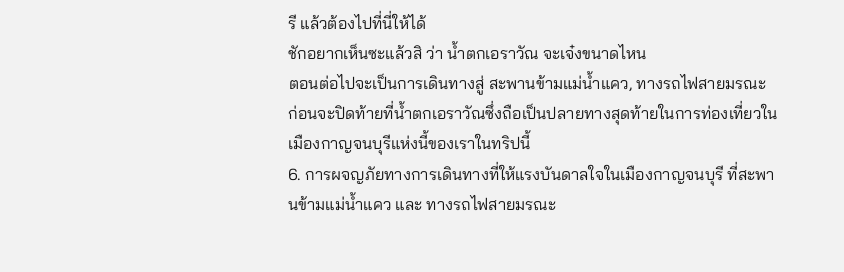รี แล้วต้องไปที่นี่ให้ได้
ชักอยากเห็นซะแล้วสิ ว่า น้ำตกเอราวัณ จะเจ๋งขนาดไหน
ตอนต่อไปจะเป็นการเดินทางสู่ สะพานข้ามแม่น้ำแคว, ทางรถไฟสายมรณะ ก่อนจะปิดท้ายที่น้ำตกเอราวัณซึ่งถือเป็นปลายทางสุดท้ายในการท่องเที่ยวในเมืองกาญจนบุรีแห่งนี้ของเราในทริปนี้
6. การผจญภัยทางการเดินทางที่ให้แรงบันดาลใจในเมืองกาญจนบุรี ที่สะพานข้ามแม่น้ำแคว และ ทางรถไฟสายมรณะ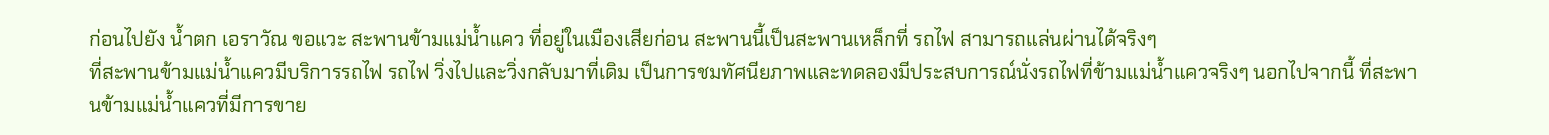ก่อนไปยัง น้ำตก เอราวัณ ขอแวะ สะพานข้ามแม่น้ำแคว ที่อยู่ในเมืองเสียก่อน สะพานนี้เป็นสะพานเหล็กที่ รถไฟ สามารถแล่นผ่านได้จริงๆ
ที่สะพานข้ามแม่น้ำแควมีบริการรถไฟ รถไฟ วิ่งไปและวิ่งกลับมาที่เดิม เป็นการชมทัศนียภาพและทดลองมีประสบการณ์นั่งรถไฟที่ข้ามแม่น้ำแควจริงๆ นอกไปจากนี้ ที่สะพานข้ามแม่น้ำแควที่มีการขาย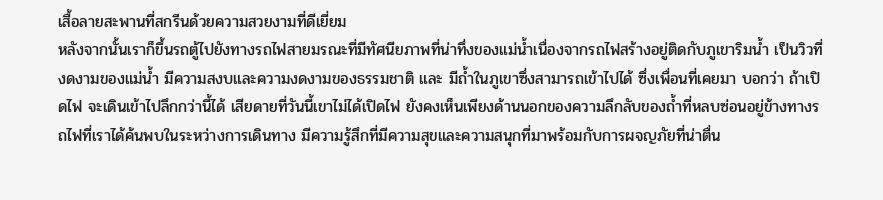เสื้อลายสะพานที่สกรีนด้วยความสวยงามที่ดีเยี่ยม
หลังจากนั้นเราก็ขึ้นรถตู้ไปยังทางรถไฟสายมรณะที่มีทัศนียภาพที่น่าทึ่งของแม่น้ำเนื่องจากรถไฟสร้างอยู่ติดกับภูเขาริมน้ำ เป็นวิวที่งดงามของแม่น้ำ มีความสงบและความงดงามของธรรมชาติ และ มีถ้ำในภูเขาซึ่งสามารถเข้าไปได้ ซึ่งเพื่อนที่เคยมา บอกว่า ถ้าเปิดไฟ จะเดินเข้าไปลึกกว่านี้ได้ เสียดายที่วันนี้เขาไม่ได้เปิดไฟ ยังคงเห็นเพียงด้านนอกของความลึกลับของถ้ำที่หลบซ่อนอยู่ข้างทางรถไฟที่เราได้ค้นพบในระหว่างการเดินทาง มีความรู้สึกที่มีความสุขและความสนุกที่มาพร้อมกับการผจญภัยที่น่าตื่น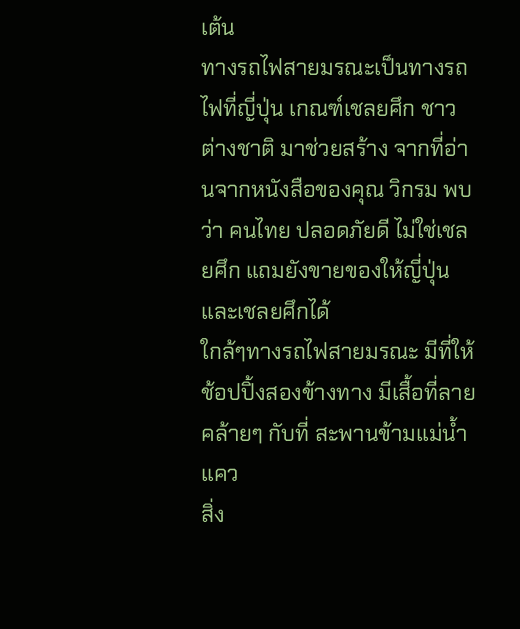เต้น
ทางรถไฟสายมรณะเป็นทางรถไฟที่ญี่ปุ่น เกณฑ์เชลยศึก ชาวต่างชาติ มาช่วยสร้าง จากที่อ่านจากหนังสือของคุณ วิกรม พบว่า คนไทย ปลอดภัยดี ไม่ใช่เชลยศึก แถมยังขายของให้ญี่ปุ่นและเชลยศึกได้
ใกล้ๆทางรถไฟสายมรณะ มีที่ให้ช้อปปิ้งสองข้างทาง มีเสื้อที่ลายคล้ายๆ กับที่ สะพานข้ามแม่น้ำแคว
สิ่ง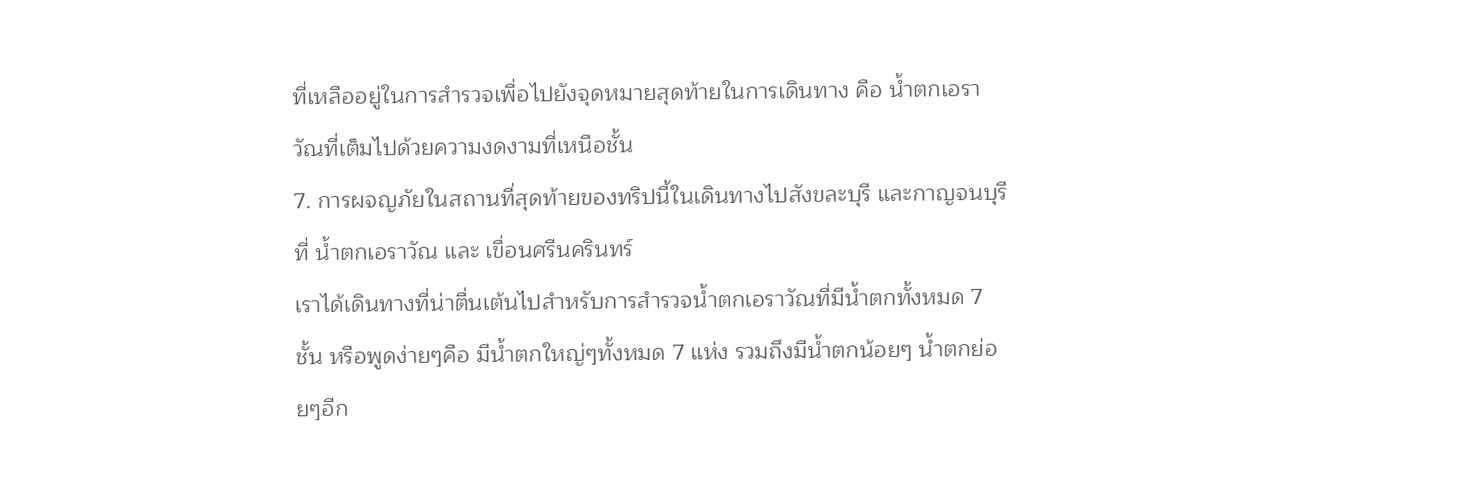ที่เหลืออยู่ในการสำรวจเพื่อไปยังจุดหมายสุดท้ายในการเดินทาง คือ น้ำตกเอราวัณที่เต็มไปด้วยความงดงามที่เหนือชั้น
7. การผจญภัยในสถานที่สุดท้ายของทริปนี้ในเดินทางไปสังขละบุรี และกาญจนบุรี ที่ น้ำตกเอราวัณ และ เขื่อนศรีนครินทร์
เราได้เดินทางที่น่าตื่นเต้นไปสำหรับการสำรวจน้ำตกเอราวัณที่มีน้ำตกทั้งหมด 7 ชั้น หรือพูดง่ายๆคือ มีน้ำตกใหญ่ๆทั้งหมด 7 แห่ง รวมถึงมีน้ำตกน้อยๆ น้ำตกย่อยๆอีก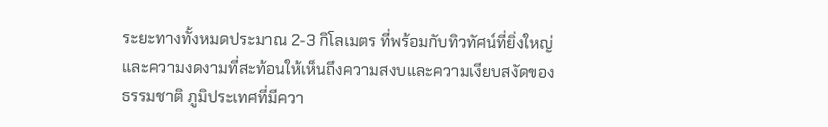ระยะทางทั้งหมดประมาณ 2-3 กิโลเมตร ที่พร้อมกับทิวทัศน์ที่ยิ่งใหญ่และความงดงามที่สะท้อนให้เห็นถึงความสงบและความเงียบสงัดของธรรมชาติ ภูมิประเทศที่มีควา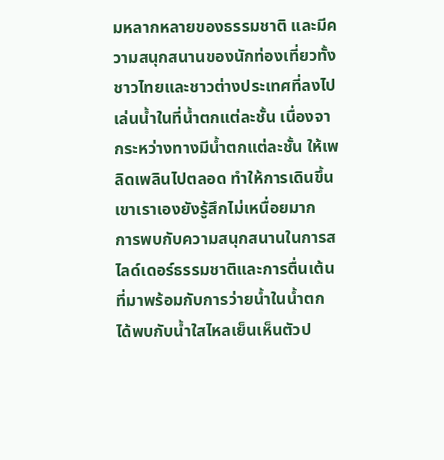มหลากหลายของธรรมชาติ และมีความสนุกสนานของนักท่องเที่ยวทั้งชาวไทยและชาวต่างประเทศที่ลงไปเล่นน้ำในที่น้ำตกแต่ละชั้น เนื่องจากระหว่างทางมีน้ำตกแต่ละชั้น ให้เพลิดเพลินไปตลอด ทำให้การเดินขึ้นเขาเราเองยังรู้สึกไม่เหนื่อยมาก
การพบกับความสนุกสนานในการสไลด์เดอร์ธรรมชาติและการตื่นเต้นที่มาพร้อมกับการว่ายน้ำในน้ำตก ได้พบกับน้ำใสไหลเย็นเห็นตัวป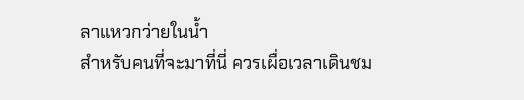ลาแหวกว่ายในน้ำ
สำหรับคนที่จะมาที่นี่ ควรเผื่อเวลาเดินชม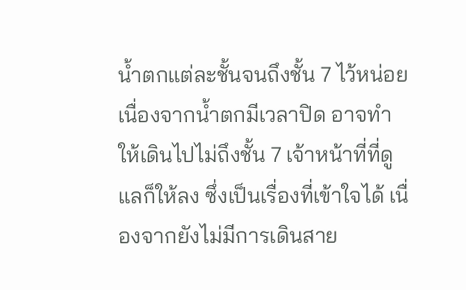น้ำตกแต่ละชั้นจนถึงชั้น 7 ไว้หน่อย เนื่องจากน้ำตกมีเวลาปิด อาจทำให้เดินไปไม่ถึงชั้น 7 เจ้าหน้าที่ที่ดูแลก็ให้ลง ซึ่งเป็นเรื่องที่เข้าใจได้ เนื่องจากยังไม่มีการเดินสาย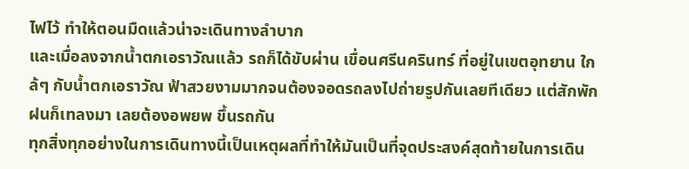ไฟไว้ ทำให้ตอนมืดแล้วน่าจะเดินทางลำบาก
และเมื่อลงจากน้ำตกเอราวัณแล้ว รถก็ได้ขับผ่าน เขื่อนศรีนครินทร์ ที่อยู่ในเขตอุทยาน ใกล้ๆ กับน้ำตกเอราวัณ ฟ้าสวยงามมากจนต้องจอดรถลงไปถ่ายรูปกันเลยทีเดียว แต่สักพัก ฝนก็เทลงมา เลยต้องอพยพ ขึ้นรถกัน
ทุกสิ่งทุกอย่างในการเดินทางนี้เป็นเหตุผลที่ทำให้มันเป็นที่จุดประสงค์สุดท้ายในการเดิน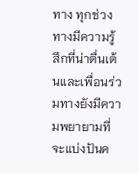ทาง ทุกช่วงทางมีความรู้สึกที่น่าตื่นเต้นและเพื่อนร่วมทางยังมีความพยายามที่จะแบ่งปันค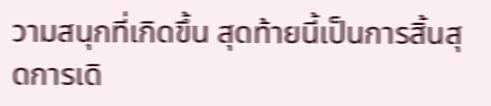วามสนุกที่เกิดขึ้น สุดท้ายนี้เป็นการสิ้นสุดการเดิ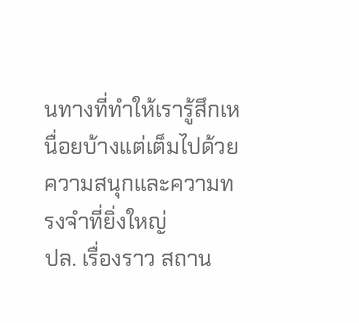นทางที่ทำให้เรารู้สึกเหนื่อยบ้างแต่เต็มไปด้วยความสนุกและความทรงจำที่ยิ่งใหญ่
ปล. เรื่องราว สถาน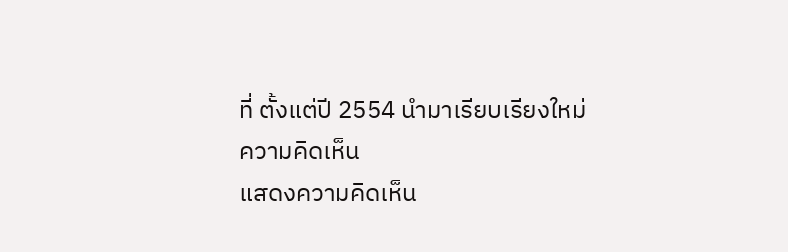ที่ ตั้งแต่ปี 2554 นำมาเรียบเรียงใหม่
ความคิดเห็น
แสดงความคิดเห็น